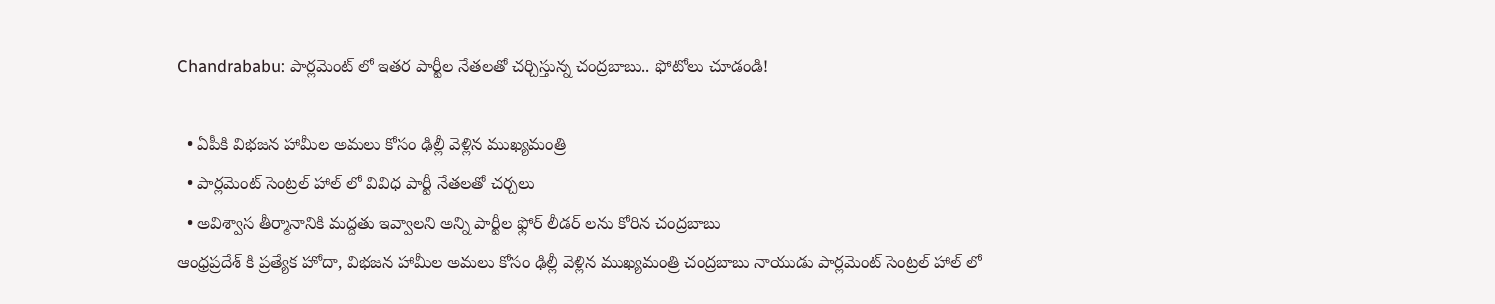Chandrababu: పార్లమెంట్ లో ఇతర పార్టీల నేతలతో చర్చిస్తున్న చంద్రబాబు.. ఫోటోలు చూడండి!

  • ఏపీకి విభజన హామీల అమలు కోసం ఢిల్లీ వెళ్లిన ముఖ్యమంత్రి
  • పార్లమెంట్ సెంట్రల్ హాల్ లో వివిధ పార్టీ నేతలతో చర్చలు
  • అవిశ్వాస తీర్మానానికి మద్దతు ఇవ్వాలని అన్ని పార్టీల ఫ్లోర్ లీడర్ లను కోరిన చంద్రబాబు
ఆంధ్రప్రదేశ్ కి ప్రత్యేక హోదా, విభజన హామీల అమలు కోసం ఢిల్లీ వెళ్లిన ముఖ్యమంత్రి చంద్రబాబు నాయుడు పార్లమెంట్ సెంట్రల్ హాల్ లో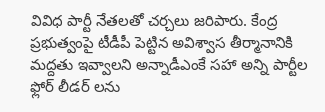వివిధ పార్టీ నేతలతో చర్చలు జరిపారు. కేంద్ర ప్రభుత్వంపై టీడీపీ పెట్టిన అవిశ్వాస తీర్మానానికి మద్దతు ఇవ్వాలని అన్నాడీఎంకే సహా అన్ని పార్టీల ఫ్లోర్ లీడర్ లను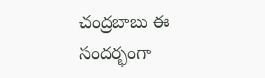చంద్రబాబు ఈ సందర్భంగా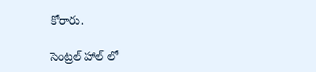కోరారు.

సెంట్రల్ హాల్ లో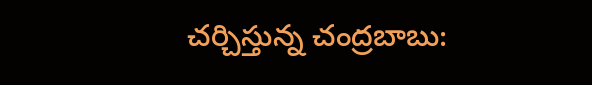చర్చిస్తున్న చంద్రబాబు: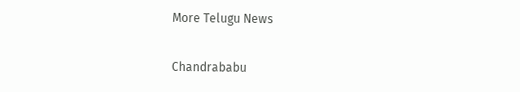More Telugu News

Chandrababu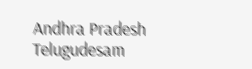Andhra Pradesh
Telugudesam